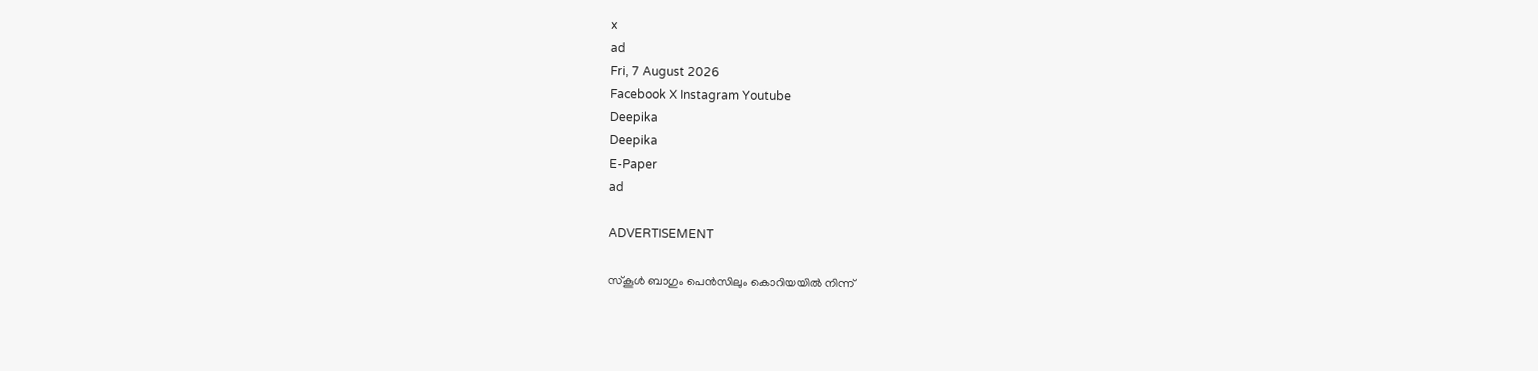x
ad
Fri, 7 August 2026
Facebook X Instagram Youtube
Deepika
Deepika
E-Paper
ad

ADVERTISEMENT

സ്കൂൾ ബാഗും പെൻസിലും കൊറിയയിൽ നിന്ന്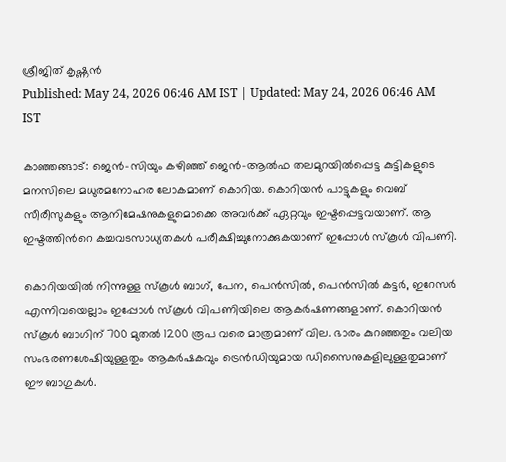ശ്രീജിത് കൃഷ്ണൻ
Published: May 24, 2026 06:46 AM IST | Updated: May 24, 2026 06:46 AM IST

കാഞ്ഞങ്ങാട്: ജെൻ-സിയും കഴിഞ്ഞ് ജെൻ-ആൽഫ തലമുറയിൽപ്പെട്ട കുട്ടികളുടെ മനസിലെ മധുരമനോഹര ലോകമാണ് കൊറിയ. കൊറിയൻ പാട്ടുകളും വെബ് സീരീസുകളും ആനിമേഷനുകളുമൊക്കെ അവർക്ക് ഏറ്റവും ഇഷ്ടപ്പെട്ടവയാണ്. ആ ഇഷ്ടത്തിന്‍റെ കച്ചവടസാധ്യതകൾ പരീക്ഷിച്ചുനോക്കുകയാണ് ഇപ്പോൾ സ്കൂൾ വിപണി.

കൊറിയയില്‍ നിന്നുള്ള സ്‌കൂള്‍ ബാഗ്, പേന, പെന്‍സില്‍, പെന്‍സില്‍ കട്ടര്‍, ഇറേസര്‍ എന്നിവയെല്ലാം ഇപ്പോൾ സ്കൂൾ വിപണിയിലെ ആകർഷണങ്ങളാണ്. കൊറിയൻ സ്കൂൾ ബാഗിന് 700 മുതൽ 1200 രൂപ വരെ മാത്രമാണ് വില. ഭാരം കുറഞ്ഞതും വലിയ സംഭരണശേഷിയുള്ളതും ആകർഷകവും ട്രെൻഡിയുമായ ഡിസൈനുകളിലുള്ളതുമാണ് ഈ ബാഗുകൾ.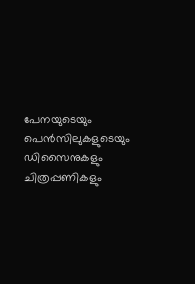പേനയുടെയും പെൻസിലുകളുടെയും ഡിസൈനുകളും ചിത്രപ്പണികളും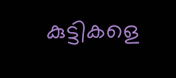കുട്ടികളെ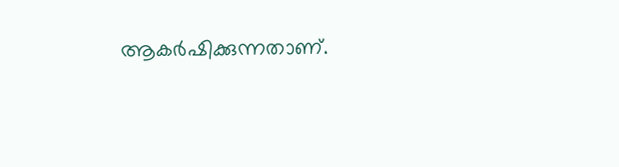ആകർഷിക്കുന്നതാണ്.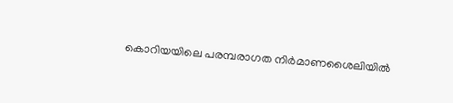കൊറിയയിലെ പരമ്പരാഗത നിർമാണശൈലിയിൽ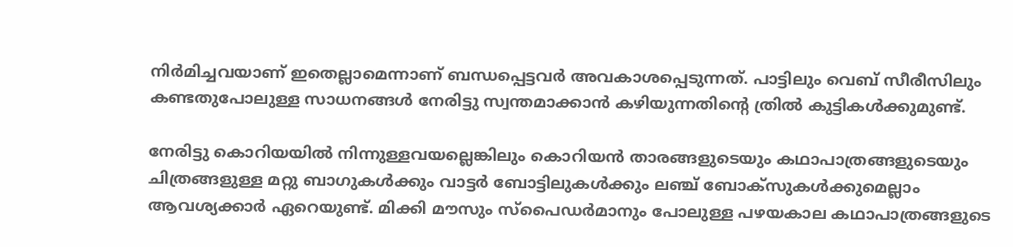നിർമിച്ചവയാണ് ഇതെല്ലാമെന്നാണ് ബന്ധപ്പെട്ടവർ അവകാശപ്പെടുന്നത്. പാട്ടിലും വെബ് സീരീസിലും കണ്ടതുപോലുള്ള സാധനങ്ങൾ നേരിട്ടു സ്വന്തമാക്കാൻ കഴിയുന്നതിന്‍റെ ത്രിൽ കുട്ടികൾക്കുമുണ്ട്.

നേരിട്ടു കൊറിയയിൽ നിന്നുള്ളവയല്ലെങ്കിലും കൊറിയൻ താരങ്ങളുടെയും കഥാപാത്രങ്ങളുടെയും ചിത്രങ്ങളുള്ള മറ്റു ബാഗുകൾക്കും വാട്ടർ ബോട്ടിലുകൾക്കും ലഞ്ച് ബോക്സുകൾക്കുമെല്ലാം ആവശ്യക്കാർ ഏറെയുണ്ട്. മിക്കി മൗസും സ്പൈഡർമാനും പോലുള്ള പഴയകാല കഥാപാത്രങ്ങളുടെ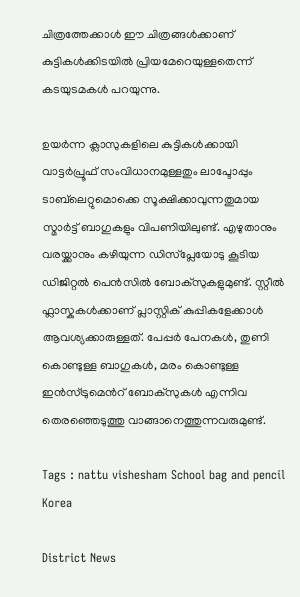ചിത്രത്തേക്കാൾ ഈ ചിത്രങ്ങൾക്കാണ് കുട്ടികൾക്കിടയിൽ പ്രിയമേറെയുള്ളതെന്ന് കടയുടമകൾ പറയുന്നു.

ഉയർന്ന ക്ലാസുകളിലെ കുട്ടികൾക്കായി വാട്ടർപ്രൂഫ് സംവിധാനമുള്ളതും ലാപ്ടോപ്പും ടാബ്‌ലെറ്റുമൊക്കെ സൂക്ഷിക്കാവുന്നതുമായ സ്മാർട്ട് ബാഗുകളും വിപണിയിലുണ്ട്. എഴുതാനും വരയ്ക്കാനും കഴിയുന്ന ഡിസ്പ്ലേയോടു കൂടിയ ഡിജിറ്റൽ പെൻസിൽ ബോക്സുകളുമുണ്ട്. സ്റ്റീൽ ഫ്ലാസ്കുകൾക്കാണ് പ്ലാസ്റ്റിക് കുപ്പികളേക്കാൾ ആവശ്യക്കാരുള്ളത്. പേപ്പർ പേനകൾ, തുണി കൊണ്ടുള്ള ബാഗുകൾ, മരം കൊണ്ടുള്ള ഇൻസ്ട്രുമെന്‍റ് ബോക്സുകൾ എന്നിവ തെരഞ്ഞെടുത്തു വാങ്ങാനെത്തുന്നവരുമുണ്ട്.

Tags : nattu vishesham School bag and pencil Korea

District News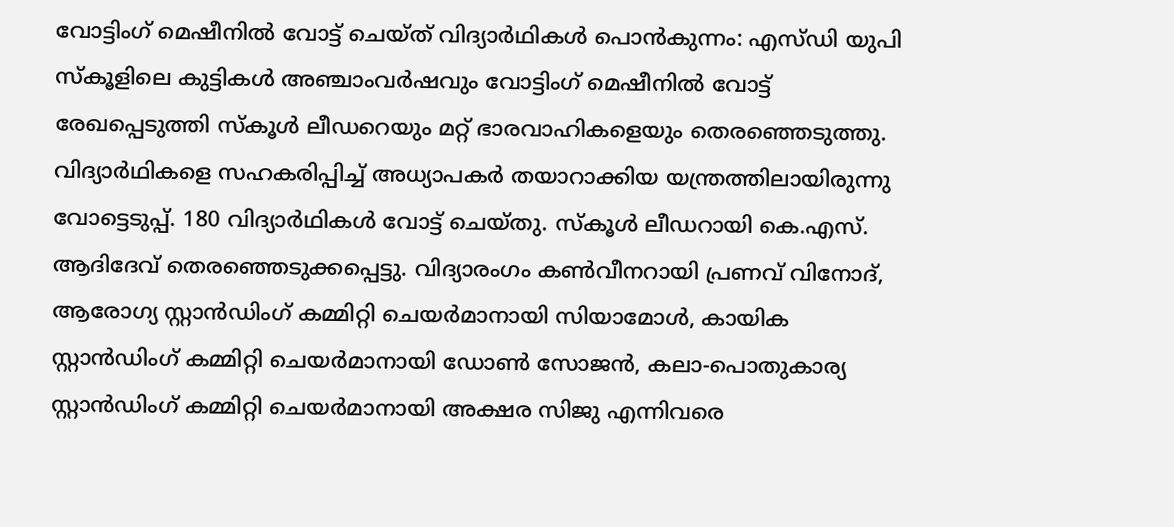വോട്ടിംഗ് മെഷീനിൽ വോട്ട് ചെയ്ത് വിദ്യാർഥികൾ പൊൻകുന്നം: എസ്ഡി യുപി സ്‌കൂളിലെ കുട്ടികൾ അഞ്ചാംവർഷവും വോട്ടിംഗ് മെഷീനിൽ വോട്ട് രേഖപ്പെടുത്തി സ്‌കൂൾ ലീഡറെയും മറ്റ് ഭാരവാഹികളെയും തെരഞ്ഞെടുത്തു. വിദ്യാർഥികളെ സഹകരിപ്പിച്ച് അധ്യാപകർ തയാറാക്കിയ യന്ത്രത്തിലായിരുന്നു വോട്ടെടുപ്പ്. 180 വിദ്യാർഥികൾ വോട്ട് ചെയ്തു. സ്‌കൂൾ ലീഡറായി കെ.എസ്. ആദിദേവ് തെരഞ്ഞെടുക്കപ്പെട്ടു. വിദ്യാരംഗം കൺവീനറായി പ്രണവ് വിനോദ്, ആരോഗ്യ സ്റ്റാൻഡിംഗ് കമ്മിറ്റി ചെയർമാനായി സിയാമോൾ, കായിക സ്റ്റാൻഡിംഗ് കമ്മിറ്റി ചെയർമാനായി ഡോൺ സോജൻ, കലാ-പൊതുകാര്യ സ്റ്റാൻഡിംഗ് കമ്മിറ്റി ചെയർമാനായി അക്ഷര സിജു എന്നിവരെ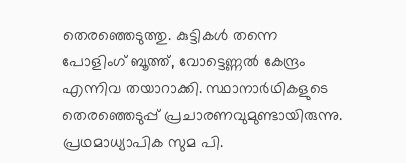തെരഞ്ഞെടുത്തു. കുട്ടികൾ തന്നെ പോളിംഗ് ബൂത്ത്, വോട്ടെണ്ണൽ കേന്ദ്രം എന്നിവ തയാറാക്കി. സ്ഥാനാർഥികളുടെ തെരഞ്ഞെടുപ്പ് പ്രചാരണവുമുണ്ടായിരുന്നു. പ്രഥമാധ്യാപിക സുമ പി.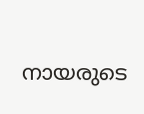നായരുടെ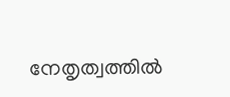നേതൃത്വത്തിൽ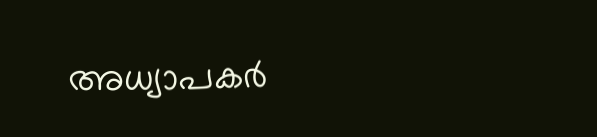അധ്യാപകർ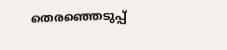തെരഞ്ഞെടുപ്പ്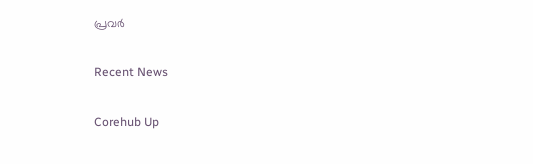പ്രവർ

Recent News

Corehub Up